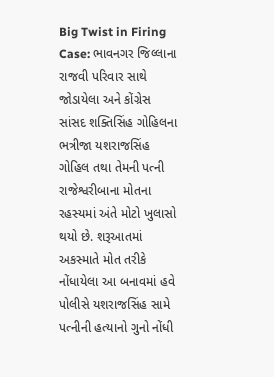Big Twist in Firing Case: ભાવનગર જિલ્લાના રાજવી પરિવાર સાથે જોડાયેલા અને કોંગ્રેસ સાંસદ શક્તિસિંહ ગોહિલના ભત્રીજા યશરાજસિંહ ગોહિલ તથા તેમની પત્ની રાજેશ્વરીબાના મોતના રહસ્યમાં અંતે મોટો ખુલાસો થયો છે. શરૂઆતમાં અકસ્માતે મોત તરીકે નોંધાયેલા આ બનાવમાં હવે પોલીસે યશરાજસિંહ સામે પત્નીની હત્યાનો ગુનો નોંધી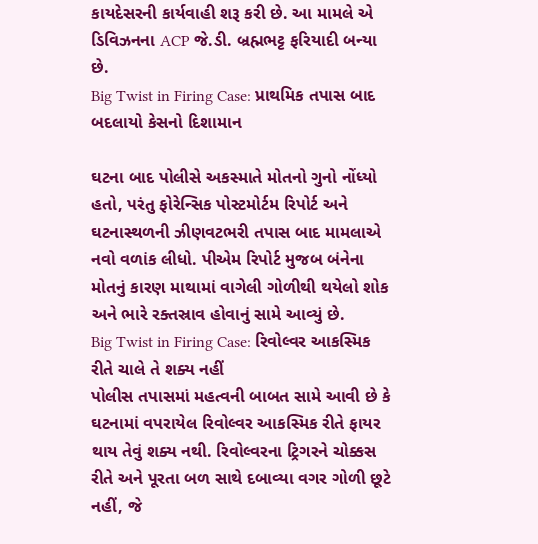કાયદેસરની કાર્યવાહી શરૂ કરી છે. આ મામલે એ ડિવિઝનના ACP જે.ડી. બ્રહ્મભટ્ટ ફરિયાદી બન્યા છે.
Big Twist in Firing Case: પ્રાથમિક તપાસ બાદ બદલાયો કેસનો દિશામાન

ઘટના બાદ પોલીસે અકસ્માતે મોતનો ગુનો નોંધ્યો હતો, પરંતુ ફોરેન્સિક પોસ્ટમોર્ટમ રિપોર્ટ અને ઘટનાસ્થળની ઝીણવટભરી તપાસ બાદ મામલાએ નવો વળાંક લીધો. પીએમ રિપોર્ટ મુજબ બંનેના મોતનું કારણ માથામાં વાગેલી ગોળીથી થયેલો શોક અને ભારે રક્તસ્રાવ હોવાનું સામે આવ્યું છે.
Big Twist in Firing Case: રિવોલ્વર આકસ્મિક રીતે ચાલે તે શક્ય નહીં
પોલીસ તપાસમાં મહત્વની બાબત સામે આવી છે કે ઘટનામાં વપરાયેલ રિવોલ્વર આકસ્મિક રીતે ફાયર થાય તેવું શક્ય નથી. રિવોલ્વરના ટ્રિગરને ચોક્કસ રીતે અને પૂરતા બળ સાથે દબાવ્યા વગર ગોળી છૂટે નહીં, જે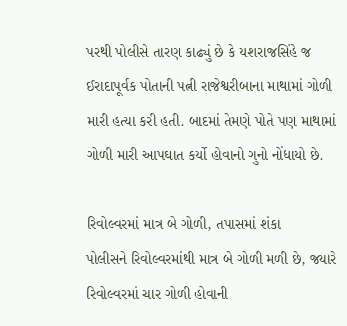પરથી પોલીસે તારણ કાઢ્યું છે કે યશરાજસિંહે જ ઈરાદાપૂર્વક પોતાની પત્ની રાજેશ્વરીબાના માથામાં ગોળી મારી હત્યા કરી હતી. બાદમાં તેમણે પોતે પણ માથામાં ગોળી મારી આપઘાત કર્યો હોવાનો ગુનો નોંધાયો છે.

રિવોલ્વરમાં માત્ર બે ગોળી, તપાસમાં શંકા
પોલીસને રિવોલ્વરમાંથી માત્ર બે ગોળી મળી છે, જ્યારે રિવોલ્વરમાં ચાર ગોળી હોવાની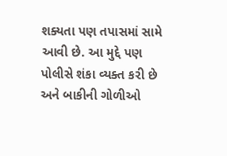શક્યતા પણ તપાસમાં સામે આવી છે. આ મુદ્દે પણ પોલીસે શંકા વ્યક્ત કરી છે અને બાકીની ગોળીઓ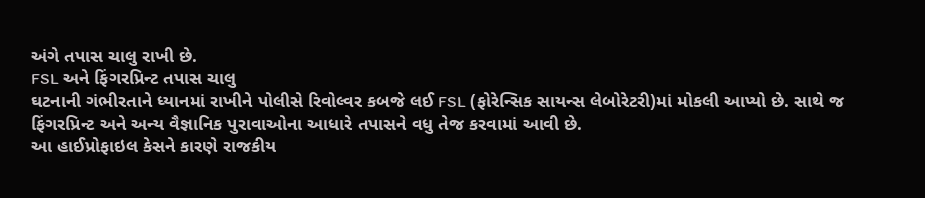અંગે તપાસ ચાલુ રાખી છે.
FSL અને ફિંગરપ્રિન્ટ તપાસ ચાલુ
ઘટનાની ગંભીરતાને ધ્યાનમાં રાખીને પોલીસે રિવોલ્વર કબજે લઈ FSL (ફોરેન્સિક સાયન્સ લેબોરેટરી)માં મોકલી આપ્યો છે. સાથે જ ફિંગરપ્રિન્ટ અને અન્ય વૈજ્ઞાનિક પુરાવાઓના આધારે તપાસને વધુ તેજ કરવામાં આવી છે.
આ હાઈપ્રોફાઇલ કેસને કારણે રાજકીય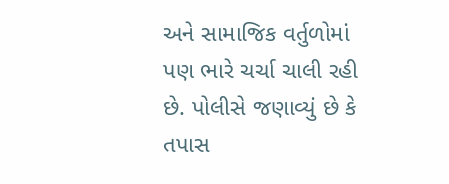અને સામાજિક વર્તુળોમાં પણ ભારે ચર્ચા ચાલી રહી છે. પોલીસે જણાવ્યું છે કે તપાસ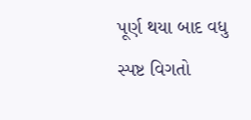પૂર્ણ થયા બાદ વધુ સ્પષ્ટ વિગતો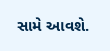સામે આવશે.